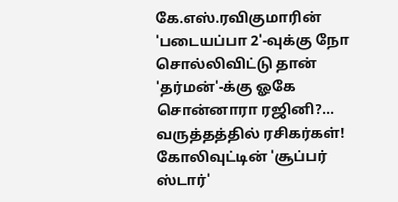கே.எஸ்.ரவிகுமாரின் 'படையப்பா 2'-வுக்கு நோ சொல்லிவிட்டு தான் 'தர்மன்'-க்கு ஓகே சொன்னாரா ரஜினி?... வருத்தத்தில் ரசிகர்கள்!
கோலிவுட்டின் 'சூப்பர் ஸ்டார்'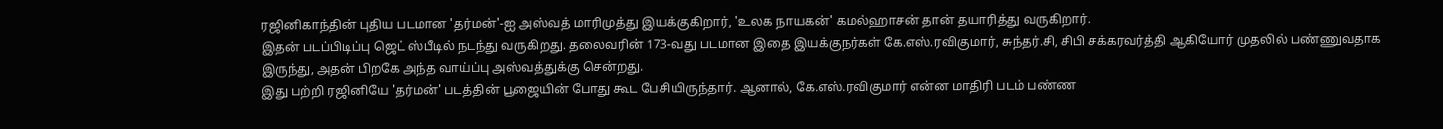ரஜினிகாந்தின் புதிய படமான 'தர்மன்'-ஐ அஸ்வத் மாரிமுத்து இயக்குகிறார், 'உலக நாயகன்' கமல்ஹாசன் தான் தயாரித்து வருகிறார்.
இதன் படப்பிடிப்பு ஜெட் ஸ்பீடில் நடந்து வருகிறது. தலைவரின் 173-வது படமான இதை இயக்குநர்கள் கே.எஸ்.ரவிகுமார், சுந்தர்.சி, சிபி சக்கரவர்த்தி ஆகியோர் முதலில் பண்ணுவதாக இருந்து, அதன் பிறகே அந்த வாய்ப்பு அஸ்வத்துக்கு சென்றது.
இது பற்றி ரஜினியே 'தர்மன்' படத்தின் பூஜையின் போது கூட பேசியிருந்தார். ஆனால், கே.எஸ்.ரவிகுமார் என்ன மாதிரி படம் பண்ண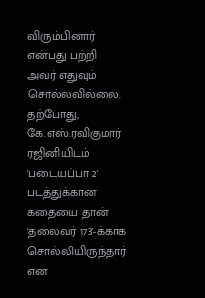விரும்பினார் என்பது பற்றி அவர் எதுவும் சொல்லவில்லை.
தற்போது, கே.எஸ்.ரவிகுமார் ரஜினியிடம் 'படையப்பா 2' படத்துக்கான கதையை தான் 'தலைவர் 173'-க்காக சொல்லியிருந்தார் என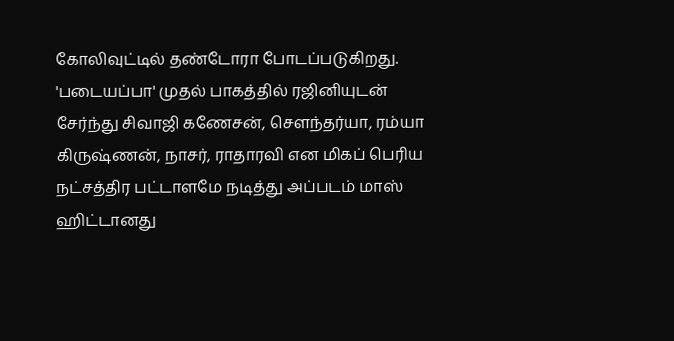கோலிவுட்டில் தண்டோரா போடப்படுகிறது. 'படையப்பா' முதல் பாகத்தில் ரஜினியுடன் சேர்ந்து சிவாஜி கணேசன், சௌந்தர்யா, ரம்யா கிருஷ்ணன், நாசர், ராதாரவி என மிகப் பெரிய நட்சத்திர பட்டாளமே நடித்து அப்படம் மாஸ் ஹிட்டானது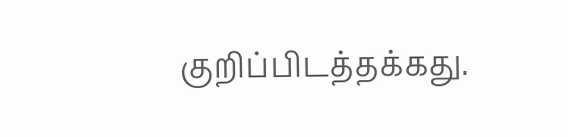குறிப்பிடத்தக்கது.